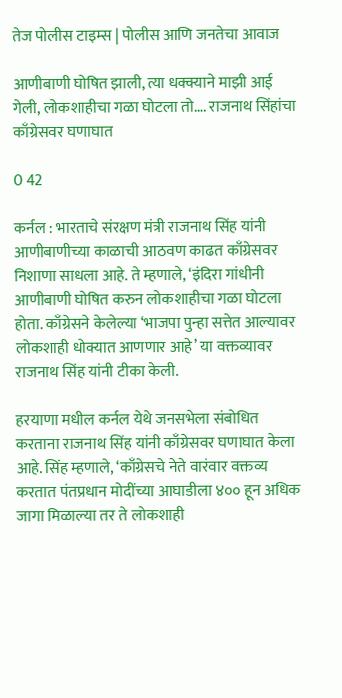तेज पोलीस टाइम्स | पोलीस आणि जनतेचा आवाज

आणीबाणी घोषित झाली, त्या धक्क्याने माझी आई गेली, लोकशाहीचा गळा घोटला तो…. राजनाथ सिंहांचा काँग्रेसवर घणाघात

0 42

कर्नल : भारताचे संरक्षण मंत्री राजनाथ सिंह यांनी आणीबाणीच्या काळाची आठवण काढत काँग्रेसवर निशाणा साधला आहे. ते म्हणाले, ‘इंदिरा गांधीनी आणीबाणी घोषित करुन लोकशाहीचा गळा घोटला होता. काँग्रेसने केलेल्या ‘भाजपा पुन्हा सत्तेत आल्यावर लोकशाही धोक्यात आणणार आहे’ या वक्तव्यावर राजनाथ सिंह यांनी टीका केली.

हरयाणा मधील कर्नल येथे जनसभेला संबोधित करताना राजनाथ सिंह यांनी काँग्रेसवर घणाघात केला आहे. सिंह म्हणाले, ‘काँग्रेसचे नेते वारंवार वक्तव्य करतात पंतप्रधान मोदींच्या आघाडीला ४०० हून अधिक जागा मिळाल्या तर ते लोकशाही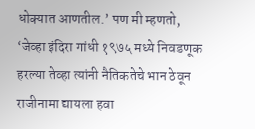धोक्यात आणतील.’ पण मी म्हणतो, ‘जेव्हा इंदिरा गांधी १९७५ मध्ये निवडणूक हरल्या तेव्हा त्यांनी नैतिकतेचे भान ठेवून राजीनामा द्यायला हवा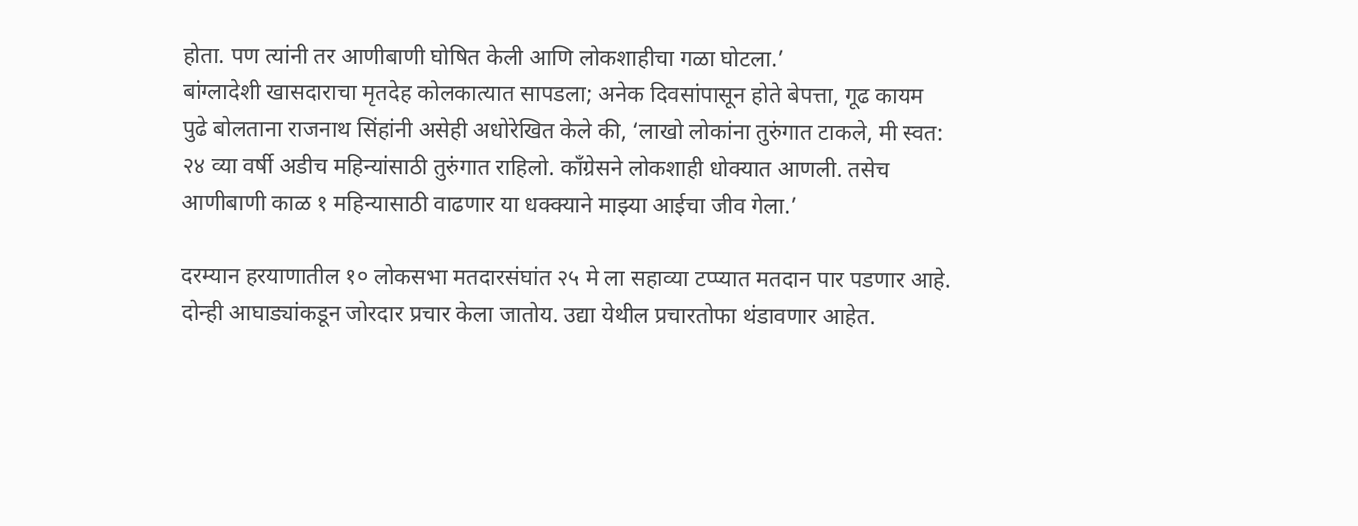होता. पण त्यांनी तर आणीबाणी घोषित केली आणि लोकशाहीचा गळा घोटला.’
बांग्लादेशी खासदाराचा मृतदेह कोलकात्यात सापडला; अनेक दिवसांपासून होते बेपत्ता, गूढ कायम
पुढे बोलताना राजनाथ सिंहांनी असेही अधोरेखित केले की, ‘लाखो लोकांना तुरुंगात टाकले, मी स्वत: २४ व्या वर्षी अडीच महिन्यांसाठी तुरुंगात राहिलो. काँग्रेसने लोकशाही धोक्यात आणली. तसेच आणीबाणी काळ १ महिन्यासाठी वाढणार या धक्क्याने माझ्या आईचा जीव गेला.’

दरम्यान हरयाणातील १० लोकसभा मतदारसंघांत २५ मे ला सहाव्या टप्प्यात मतदान पार पडणार आहे. दोन्ही आघाड्यांकडून जोरदार प्रचार केला जातोय. उद्या येथील प्रचारतोफा थंडावणार आहेत.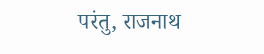परंतु, राजनाथ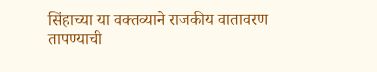सिंहाच्या या वक्तव्याने राजकीय वातावरण तापण्याची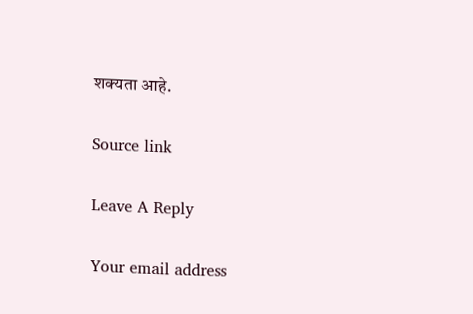शक्यता आहे.

Source link

Leave A Reply

Your email address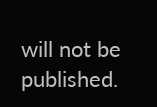will not be published.